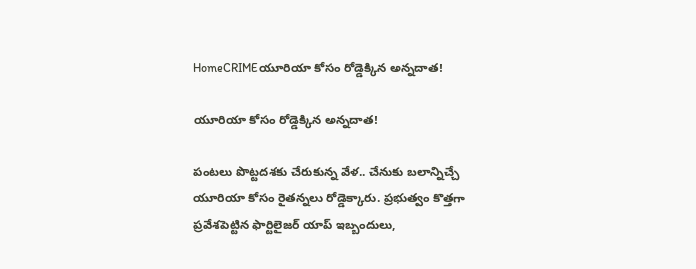HomeCRIMEయూరియా కోసం రోడ్డెక్కిన అన్నదాత!

యూరియా కోసం రోడ్డెక్కిన అన్నదాత!

పంటలు పొట్టదశకు చేరుకున్న వేళ.. చేనుకు బలాన్నిచ్చే యూరియా కోసం రైతన్నలు రోడ్డెక్కారు. ప్రభుత్వం కొత్తగా ప్రవేశపెట్టిన ఫార్టిలైజర్ యాప్ ఇబ్బందులు,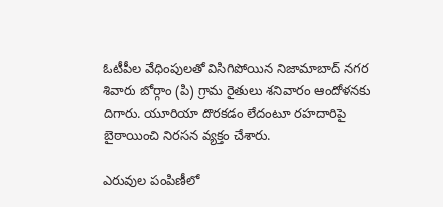ఓటీపీల వేధింపులతో విసిగిపోయిన నిజామాబాద్ నగర శివారు బోర్గాం (పి) గ్రామ రైతులు శనివారం ఆందోళనకు దిగారు. యూరియా దొరకడం లేదంటూ రహదారిపై బైఠాయించి నిరసన వ్యక్తం చేశారు.

ఎరువుల పంపిణీలో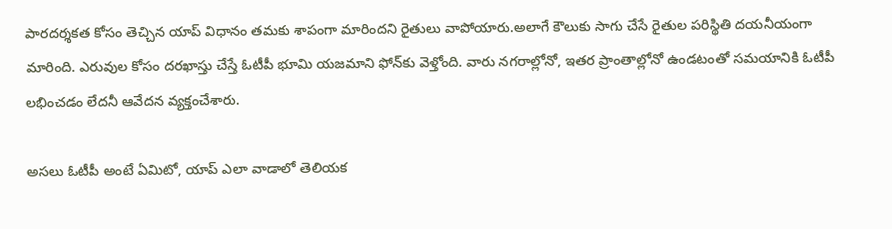పారదర్శకత కోసం తెచ్చిన యాప్ విధానం తమకు శాపంగా మారిందని రైతులు వాపోయారు.అలాగే కౌలుకు సాగు చేసే రైతుల పరిస్థితి దయనీయంగా మారింది. ఎరువుల కోసం దరఖాస్తు చేస్తే ఓటీపీ భూమి యజమాని ఫోన్‌కు వెళ్తోంది. వారు నగరాల్లోనో, ఇతర ప్రాంతాల్లోనో ఉండటంతో సమయానికి ఓటీపీ లభించడం లేదనీ ఆవేదన వ్యక్తంచేశారు.

అసలు ఓటీపీ అంటే ఏమిటో, యాప్ ఎలా వాడాలో తెలియక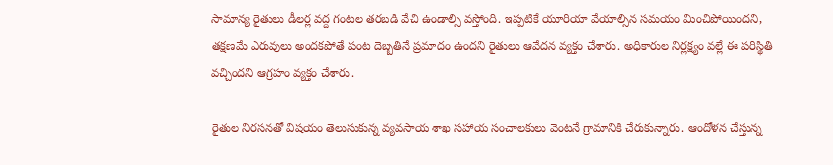సామాన్య రైతులు డీలర్ల వద్ద గంటల తరబడి వేచి ఉండాల్సి వస్తోంది. ఇప్పటికే యూరియా వేయాల్సిన సమయం మించిపోయిందని, తక్షణమే ఎరువులు అందకపోతే పంట దెబ్బతినే ప్రమాదం ఉందని రైతులు ఆవేదన వ్యక్తం చేశారు. అధికారుల నిర్లక్ష్యం వల్లే ఈ పరిస్థితి వచ్చిందని ఆగ్రహం వ్యక్తం చేశారు.

రైతుల నిరసనతో విషయం తెలుసుకున్న వ్యవసాయ శాఖ సహాయ సంచాలకులు వెంటనే గ్రామానికి చేరుకున్నారు. ఆందోళన చేస్తున్న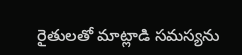రైతులతో మాట్లాడి సమస్యను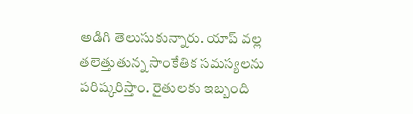అడిగి తెలుసుకున్నారు. యాప్ వల్ల తలెత్తుతున్న సాంకేతిక సమస్యలను పరిష్కరిస్తాం. రైతులకు ఇబ్బంది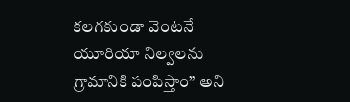కలగకుండా వెంటనే యూరియా నిల్వలను గ్రామానికి పంపిస్తాం” అని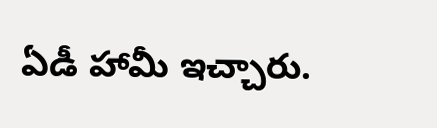ఏడీ హామీ ఇచ్చారు.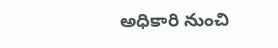అధికారి నుంచి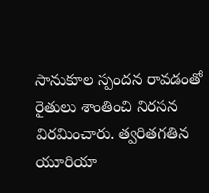సానుకూల స్పందన రావడంతో రైతులు శాంతించి నిరసన విరమించారు. త్వరితగతిన యూరియా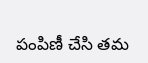పంపిణీ చేసి తమ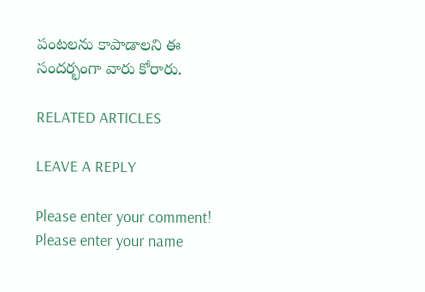పంటలను కాపాడాలని ఈ సందర్భంగా వారు కోరారు.

RELATED ARTICLES

LEAVE A REPLY

Please enter your comment!
Please enter your name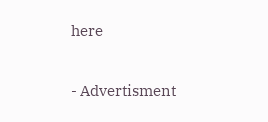here

- Advertisment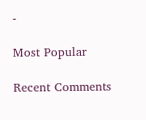-

Most Popular

Recent Comments